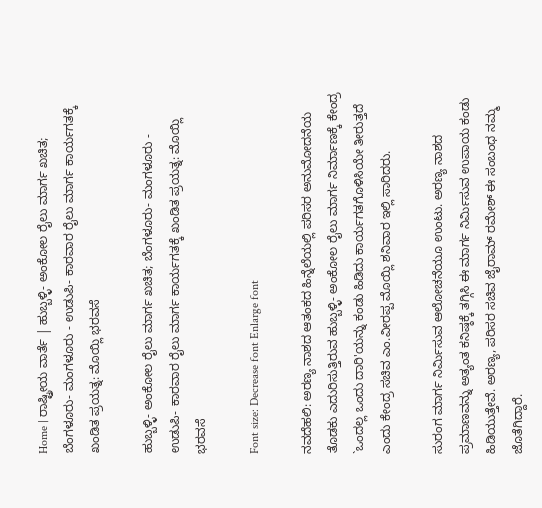Home | ರಾಷ್ಟ್ರೀಯ ವಾರ್ತೆ | ಹುಬ್ಬಳ್ಳಿ- ಅಂಕೋಲ ರೈಲು ಮಾರ್ಗ ಖಚಿತ; ಬೆಂಗಳೂರು- ಮಂಗಳೂರು - ಉಡುಪಿ- ಕಾರವಾರ ರೈಲು ಮಾರ್ಗ ಕಾರ್ಯಗತಕ್ಕೆ ಖಂಡಿತ ಪ್ರಯತ್ನ: ಮೊಯ್ಲಿ ಭರವಸೆ

ಹುಬ್ಬಳ್ಳಿ- ಅಂಕೋಲ ರೈಲು ಮಾರ್ಗ ಖಚಿತ; ಬೆಂಗಳೂರು- ಮಂಗಳೂರು - ಉಡುಪಿ- ಕಾರವಾರ ರೈಲು ಮಾರ್ಗ ಕಾರ್ಯಗತಕ್ಕೆ ಖಂಡಿತ ಪ್ರಯತ್ನ: ಮೊಯ್ಲಿ ಭರವಸೆ

Font size: Decrease font Enlarge font

ನವದೆಹಲಿ: ಅರಣ್ಯ ನಾಶದ ಆತಂಕದ ಹಿನ್ನೆಲೆಯಲ್ಲಿ ಪರಿಸರ ಅನುಮೋದನೆಯ ತೊಡಕು ಎದುರಿಸುತ್ತಿರುವ ಹುಬ್ಬಳ್ಳಿ- ಅಂಕೋಲ ರೈಲು ಮಾರ್ಗ ನಿರ್ಮಾಣಕ್ಕೆ ಕೇಂದ್ರ `ಒಂದಲ್ಲ ಒಂದು ದಾರಿ'ಯನ್ನು ಕಂಡು ಹಿಡಿದು ಕಾರ್ಯಗತಗೊಳಿಸಿಯೇ ತೀರುತ್ತದೆ ಎಂದು ಕೇಂದ್ರ ಸಚಿವ ಎಂ.ವೀರಪ್ಪ ಮೊಯ್ಲಿ ಶನಿವಾರ ಇಲ್ಲಿ ಸಾರಿದರು.

ಸುರಂಗ ಮಾರ್ಗ ನಿರ್ಮಿಸುವ ಆಲೋಚನೆಯೂ ಉಂಟು. ಅರಣ್ಯ ನಾಶದ ಪ್ರಮಾಣವನ್ನು ಅತ್ಯಂತ ಕನಿಷ್ಠಕ್ಕೆ ತಗ್ಗಿಸಿ ಈ ಮಾರ್ಗ ನಿರ್ಮಿಸುವ ಉಪಾಯ ಕಂಡು ಹಿಡಿಯುತ್ತೇವೆ. ಅರಣ್ಯ, ಪರಿಸರ ಸಚಿವ ಜೈರಾಮ್ ರಮೇಶ್ ಈ ಸಂಬಂಧ ನಮ್ಮ ಜೊತೆಗಿದ್ದಾರೆ.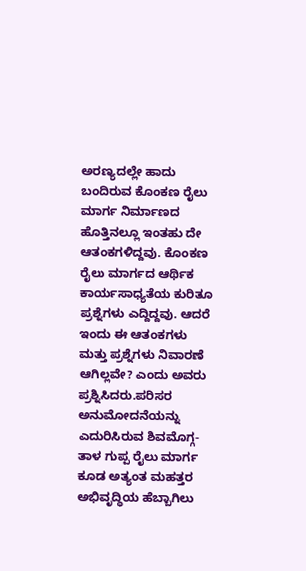ಅರಣ್ಯದಲ್ಲೇ ಹಾದು ಬಂದಿರುವ ಕೊಂಕಣ ರೈಲು ಮಾರ್ಗ ನಿರ್ಮಾಣದ ಹೊತ್ತಿನಲ್ಲೂ ಇಂತಹು ದೇ ಆತಂಕಗಳಿದ್ದವು. ಕೊಂಕಣ ರೈಲು ಮಾರ್ಗದ ಆರ್ಥಿಕ ಕಾರ್ಯಸಾಧ್ಯತೆಯ ಕುರಿತೂ ಪ್ರಶ್ನೆಗಳು ಎದ್ದಿದ್ದವು. ಆದರೆ ಇಂದು ಈ ಆತಂಕಗಳು ಮತ್ತು ಪ್ರಶ್ನೆಗಳು ನಿವಾರಣೆ ಆಗಿಲ್ಲವೇ? ಎಂದು ಅವರು ಪ್ರಶ್ನಿಸಿದರು.ಪರಿಸರ ಅನುಮೋದನೆಯನ್ನು ಎದುರಿಸಿರುವ ಶಿವಮೊಗ್ಗ- ತಾಳ ಗುಪ್ಪ ರೈಲು ಮಾರ್ಗ ಕೂಡ ಅತ್ಯಂತ ಮಹತ್ತರ ಅಭಿವೃದ್ಧಿಯ ಹೆಬ್ಬಾಗಿಲು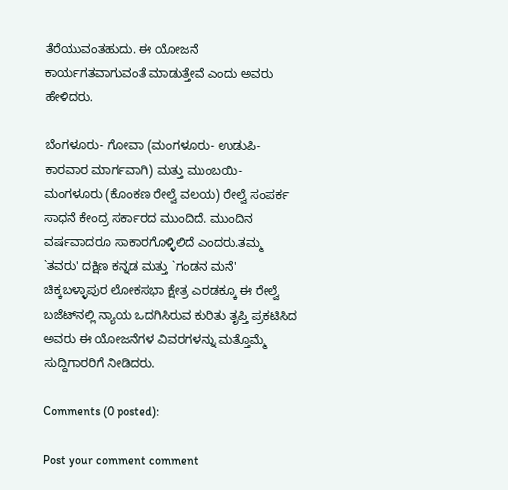ತೆರೆಯುವಂತಹುದು. ಈ ಯೋಜನೆ ಕಾರ್ಯಗತವಾಗುವಂತೆ ಮಾಡುತ್ತೇವೆ ಎಂದು ಅವರು ಹೇಳಿದರು.

ಬೆಂಗಳೂರು- ಗೋವಾ (ಮಂಗಳೂರು- ಉಡುಪಿ- ಕಾರವಾರ ಮಾರ್ಗವಾಗಿ) ಮತ್ತು ಮುಂಬಯಿ- ಮಂಗಳೂರು (ಕೊಂಕಣ ರೇಲ್ವೆ ವಲಯ) ರೇಲ್ವೆ ಸಂಪರ್ಕ ಸಾಧನೆ ಕೇಂದ್ರ ಸರ್ಕಾರದ ಮುಂದಿದೆ. ಮುಂದಿನ ವರ್ಷವಾದರೂ ಸಾಕಾರಗೊಳ್ಳಿಲಿದೆ ಎಂದರು.ತಮ್ಮ `ತವರು' ದಕ್ಷಿಣ ಕನ್ನಡ ಮತ್ತು `ಗಂಡನ ಮನೆ' ಚಿಕ್ಕಬಳ್ಳಾಪುರ ಲೋಕಸಭಾ ಕ್ಷೇತ್ರ ಎರಡಕ್ಕೂ ಈ ರೇಲ್ವೆ ಬಜೆಟ್‌ನಲ್ಲಿ ನ್ಯಾಯ ಒದಗಿಸಿರುವ ಕುರಿತು ತೃಪ್ತಿ ಪ್ರಕಟಿಸಿದ ಅವರು ಈ ಯೋಜನೆಗಳ ವಿವರಗಳನ್ನು ಮತ್ತೊಮ್ಮೆ ಸುದ್ದಿಗಾರರಿಗೆ ನೀಡಿದರು.

Comments (0 posted):

Post your comment comment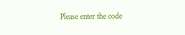Please enter the code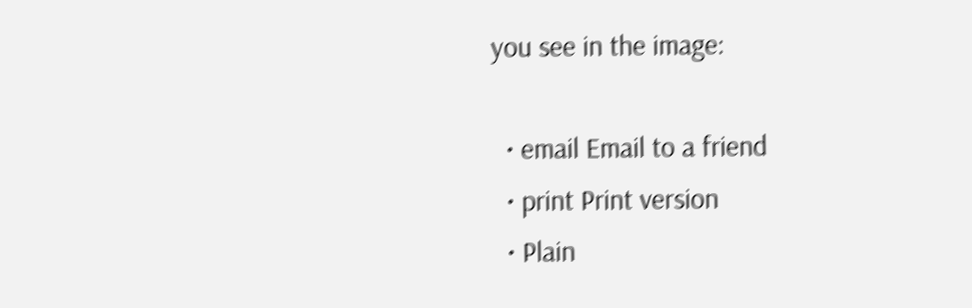you see in the image:

  • email Email to a friend
  • print Print version
  • Plain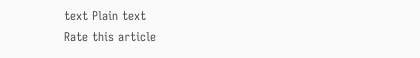text Plain text
Rate this article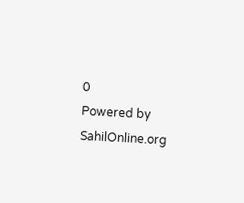0
Powered by SahilOnline.org